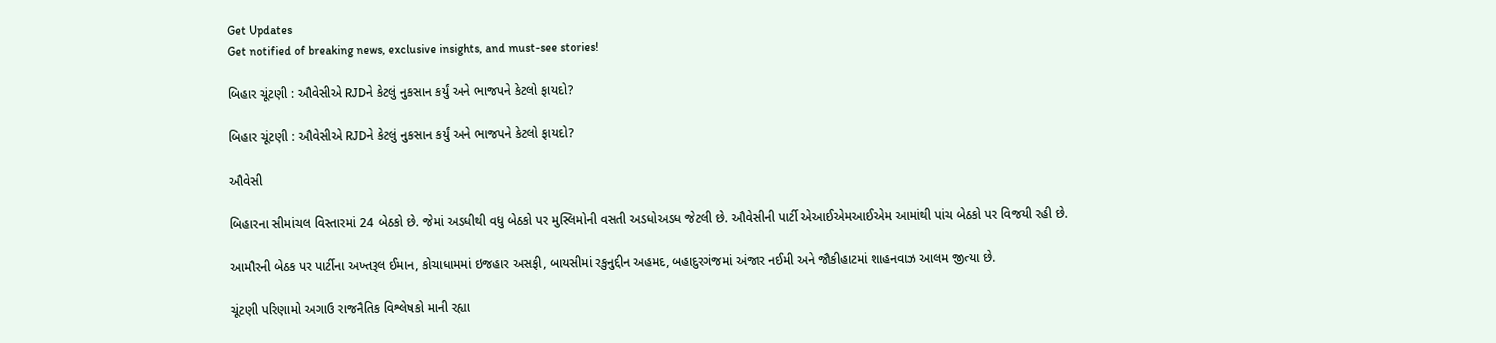Get Updates
Get notified of breaking news, exclusive insights, and must-see stories!

બિહાર ચૂંટણી : ઔવેસીએ RJDને કેટલું નુકસાન કર્યું અને ભાજપને કેટલો ફાયદો?

બિહાર ચૂંટણી : ઔવેસીએ RJDને કેટલું નુકસાન કર્યું અને ભાજપને કેટલો ફાયદો?

ઔવેસી

બિહારના સીમાંચલ વિસ્તારમાં 24 બેઠકો છે. જેમાં અડધીથી વધુ બેઠકો પર મુસ્લિમોની વસતી અડધોઅડધ જેટલી છે. ઔવેસીની પાર્ટી એઆઈએમઆઈએમ આમાંથી પાંચ બેઠકો પર વિજયી રહી છે.

આમૌરની બેઠક પર પાર્ટીના અખ્તરૂલ ઈમાન, કોચાધામમાં ઇજહાર અસફી, બાયસીમાં રકુનુદ્દીન અહમદ, બહાદુરગંજમાં અંજાર નઈમી અને જૌકીહાટમાં શાહનવાઝ આલમ જીત્યા છે.

ચૂંટણી પરિણામો અગાઉ રાજનૈતિક વિશ્લેષકો માની રહ્યા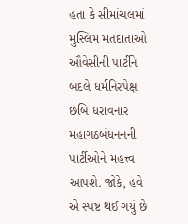હતા કે સીમાંચલમાં મુસ્લિમ મતદાતાઓ ઔવેસીની પાર્ટીને બદલે ધર્મનિરપેક્ષ છબિ ધરાવનાર મહાગઠબંધનનની પાર્ટીઓને મહત્ત્વ આપશે. જોકે, હવે એ સ્પષ્ટ થઈ ગયું છે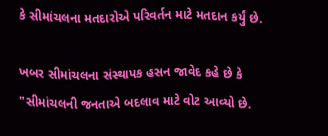કે સીમાંચલના મતદારોએ પરિવર્તન માટે મતદાન કર્યું છે.

ખબર સીમાંચલના સંસ્થાપક હસન જાવેદ કહે છે કે "સીમાંચલની જનતાએ બદલાવ માટે વોટ આવ્યો છે.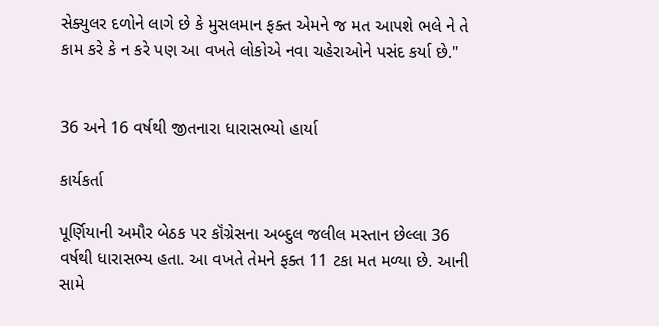સેક્યુલર દળોને લાગે છે કે મુસલમાન ફક્ત એમને જ મત આપશે ભલે ને તે કામ કરે કે ન કરે પણ આ વખતે લોકોએ નવા ચહેરાઓને પસંદ કર્યા છે."


36 અને 16 વર્ષથી જીતનારા ધારાસભ્યો હાર્યા

કાર્યકર્તા

પૂર્ણિયાની અમૌર બેઠક પર કૉંગ્રેસના અબ્દુલ જલીલ મસ્તાન છેલ્લા 36 વર્ષથી ધારાસભ્ય હતા. આ વખતે તેમને ફક્ત 11 ટકા મત મળ્યા છે. આની સામે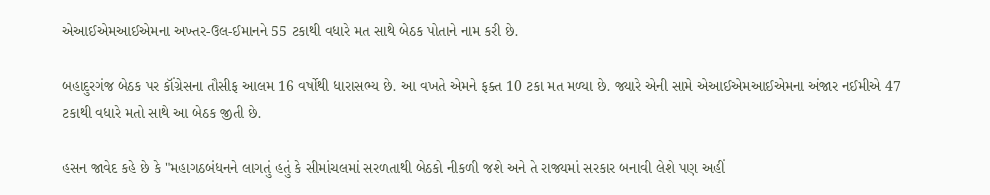એઆઈએમઆઈએમના અખ્તર-ઉલ-ઈમાનને 55 ટકાથી વધારે મત સાથે બેઠક પોતાને નામ કરી છે.

બહાદુરગંજ બેઠક પર કૉંગ્રેસના તૌસીફ આલમ 16 વર્ષોથી ધારાસભ્ય છે. આ વખતે એમને ફક્ત 10 ટકા મત મળ્યા છે. જ્યારે એની સામે એઆઈએમઆઈએમના અંજાર નઈમીએ 47 ટકાથી વધારે મતો સાથે આ બેઠક જીતી છે.

હસન જાવેદ કહે છે કે "મહાગઠબંધનને લાગતું હતું કે સીમાંચલમાં સરળતાથી બેઠકો નીકળી જશે અને તે રાજ્યમાં સરકાર બનાવી લેશે પણ અહીં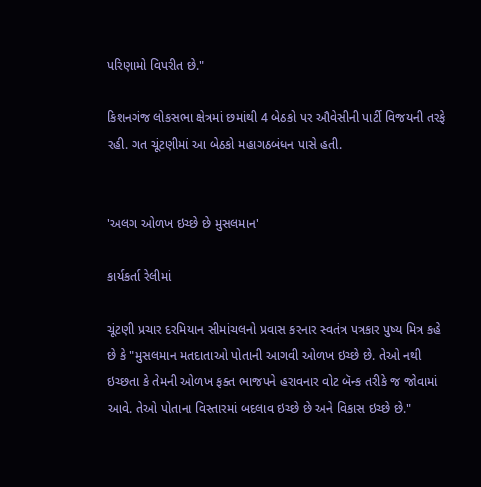પરિણામો વિપરીત છે."

કિશનગંજ લોકસભા ક્ષેત્રમાં છમાંથી 4 બેઠકો પર ઔવેસીની પાર્ટી વિજયની તરફે રહી. ગત ચૂંટણીમાં આ બેઠકો મહાગઠબંધન પાસે હતી.


'અલગ ઓળખ ઇચ્છે છે મુસલમાન'

કાર્યકર્તા રેલીમાં

ચૂંટણી પ્રચાર દરમિયાન સીમાંચલનો પ્રવાસ કરનાર સ્વતંત્ર પત્રકાર પુષ્ય મિત્ર કહે છે કે "મુસલમાન મતદાતાઓ પોતાની આગવી ઓળખ ઇચ્છે છે. તેઓ નથી ઇચ્છતા કે તેમની ઓળખ ફક્ત ભાજપને હરાવનાર વોટ બૅન્ક તરીકે જ જોવામાં આવે. તેઓ પોતાના વિસ્તારમાં બદલાવ ઇચ્છે છે અને વિકાસ ઇચ્છે છે."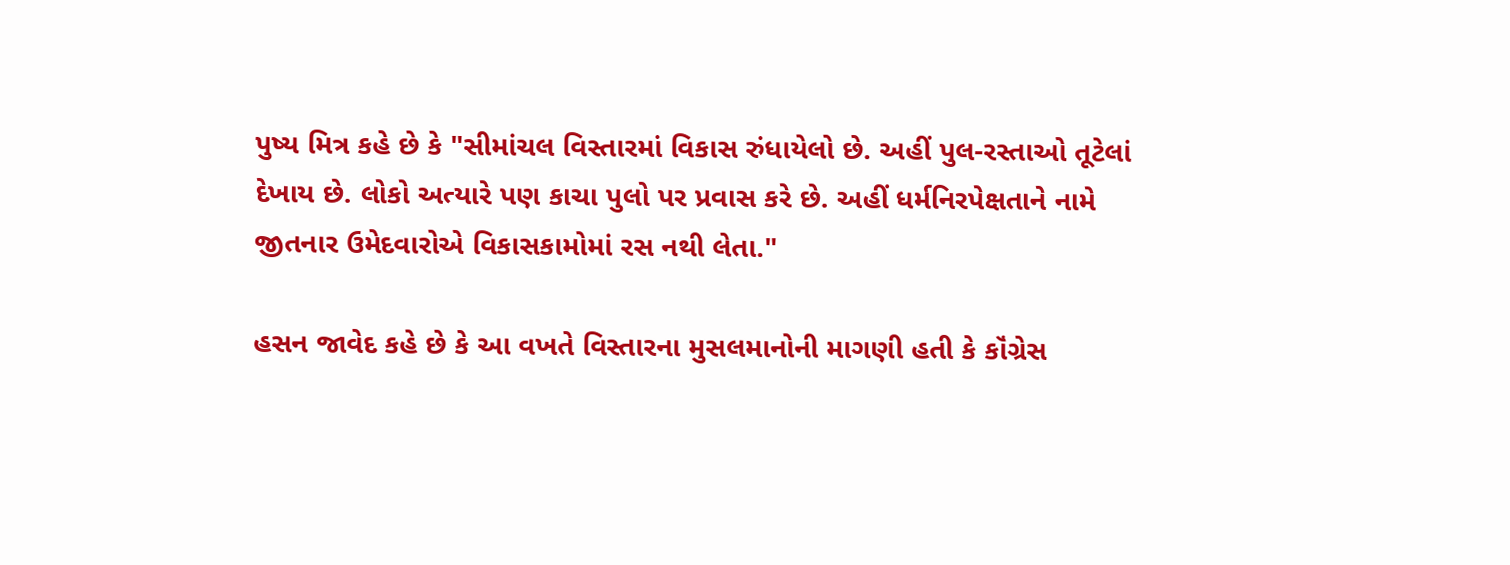પુષ્ય મિત્ર કહે છે કે "સીમાંચલ વિસ્તારમાં વિકાસ રુંધાયેલો છે. અહીં પુલ-રસ્તાઓ તૂટેલાં દેખાય છે. લોકો અત્યારે પણ કાચા પુલો પર પ્રવાસ કરે છે. અહીં ધર્મનિરપેક્ષતાને નામે જીતનાર ઉમેદવારોએ વિકાસકામોમાં રસ નથી લેતા."

હસન જાવેદ કહે છે કે આ વખતે વિસ્તારના મુસલમાનોની માગણી હતી કે કૉંગ્રેસ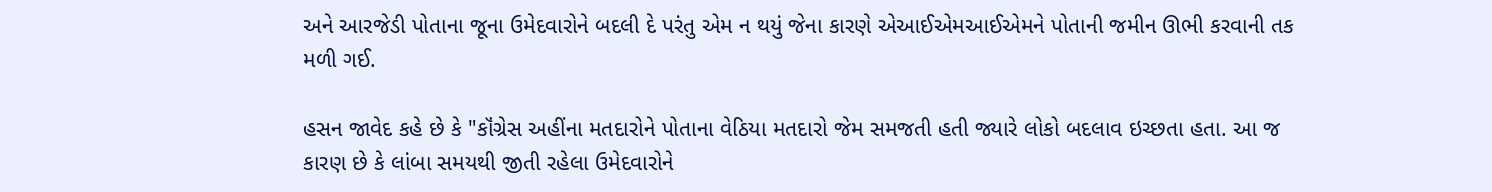અને આરજેડી પોતાના જૂના ઉમેદવારોને બદલી દે પરંતુ એમ ન થયું જેના કારણે એઆઈએમઆઈએમને પોતાની જમીન ઊભી કરવાની તક મળી ગઈ.

હસન જાવેદ કહે છે કે "કૉંગ્રેસ અહીંના મતદારોને પોતાના વેઠિયા મતદારો જેમ સમજતી હતી જ્યારે લોકો બદલાવ ઇચ્છતા હતા. આ જ કારણ છે કે લાંબા સમયથી જીતી રહેલા ઉમેદવારોને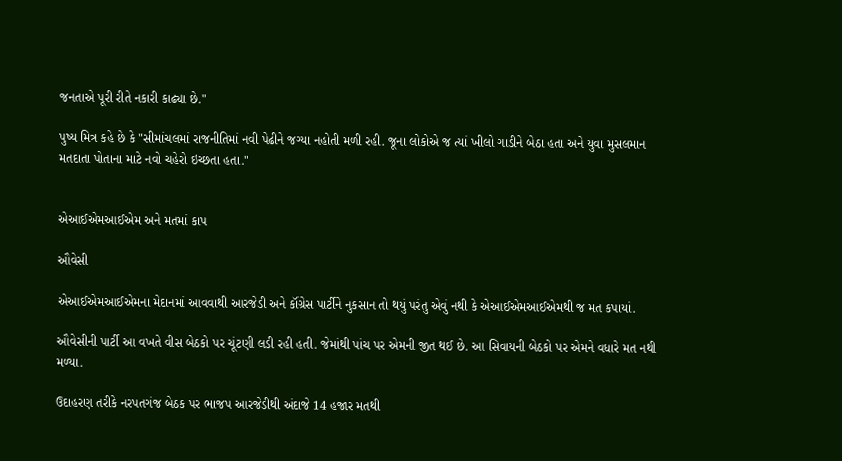જનતાએ પૂરી રીતે નકારી કાઢ્યા છે."

પુષ્ય મિત્ર કહે છે કે "સીમાંચલમાં રાજનીતિમાં નવી પેઢીને જગ્યા નહોતી મળી રહી. જૂના લોકોએ જ ત્યાં ખીલો ગાડીને બેઠા હતા અને યુવા મુસલમાન મતદાતા પોતાના માટે નવો ચહેરો ઇચ્છતા હતા."


એઆઈએમઆઈએમ અને મતમાં કાપ

ઔવેસી

એઆઈએમઆઈએમના મેદાનમાં આવવાથી આરજેડી અને કૉંગ્રેસ પાર્ટીને નુકસાન તો થયું પરંતુ એવું નથી કે એઆઈએમઆઈએમથી જ મત કપાયાં.

ઔવેસીની પાર્ટી આ વખતે વીસ બેઠકો પર ચૂંટણી લડી રહી હતી. જેમાંથી પાંચ પર એમની જીત થઈ છે. આ સિવાયની બેઠકો પર એમને વધારે મત નથી મળ્યા.

ઉદાહરણ તરીકે નરપતગંજ બેઠક પર ભાજપ આરજેડીથી અંદાજે 14 હજાર મતથી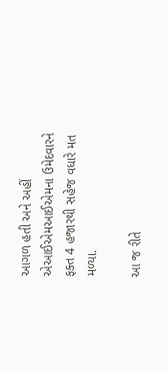આગળ હતી અને અહીં એઆઈએમઆઈએમના ઉમેદવારને ફક્ત 4 હજારથી સહેજ વધારે મત મળ્યા.

આ જ રીતે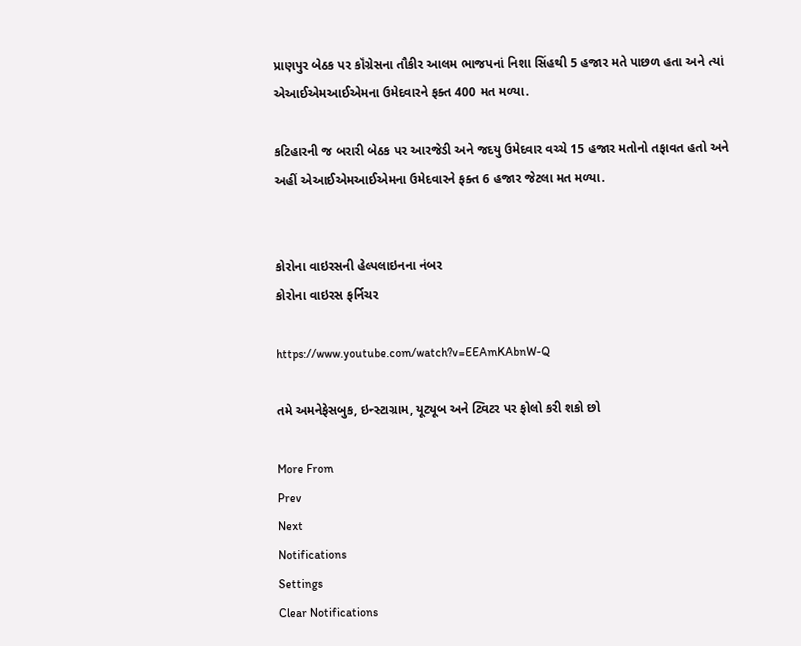પ્રાણપુર બેઠક પર કૉંગ્રેસના તૌકીર આલમ ભાજપનાં નિશા સિંહથી 5 હજાર મતે પાછળ હતા અને ત્યાં એઆઈએમઆઈએમના ઉમેદવારને ફક્ત 400 મત મળ્યા.

કટિહારની જ બરારી બેઠક પર આરજેડી અને જદયુ ઉમેદવાર વચ્ચે 15 હજાર મતોનો તફાવત હતો અને અહીં એઆઈએમઆઈએમના ઉમેદવારને ફક્ત 6 હજાર જેટલા મત મળ્યા.


કોરોના વાઇરસની હેલ્પલાઇનના નંબર
કોરોના વાઇરસ ફર્નિચર

https://www.youtube.com/watch?v=EEAmKAbnW-Q

તમે અમનેફેસબુક, ઇન્સ્ટાગ્રામ, યૂટ્યૂબ અને ટ્વિટર પર ફોલો કરી શકો છો

More From
Prev
Next
Notifications
Settings
Clear Notifications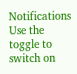Notifications
Use the toggle to switch on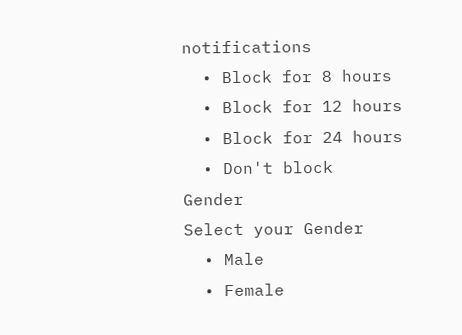notifications
  • Block for 8 hours
  • Block for 12 hours
  • Block for 24 hours
  • Don't block
Gender
Select your Gender
  • Male
  • Female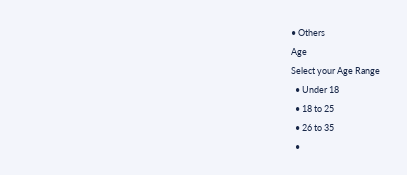• Others
Age
Select your Age Range
  • Under 18
  • 18 to 25
  • 26 to 35
  •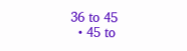36 to 45
  • 45 to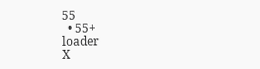55
  • 55+
loader
X